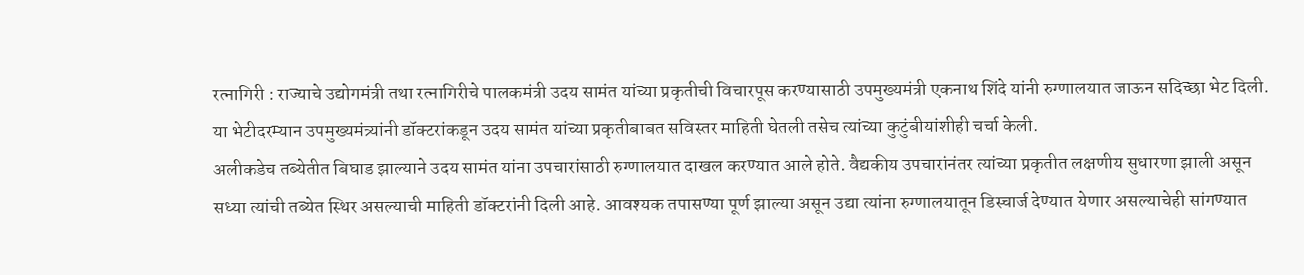रत्नागिरी : राज्याचे उद्योगमंत्री तथा रत्नागिरीचे पालकमंत्री उदय सामंत यांच्या प्रकृतीची विचारपूस करण्यासाठी उपमुख्यमंत्री एकनाथ शिंदे यांनी रुग्णालयात जाऊन सदिच्छा भेट दिली. या भेटीदरम्यान उपमुख्यमंत्र्यांनी डॉक्टरांकडून उदय सामंत यांच्या प्रकृतीबाबत सविस्तर माहिती घेतली तसेच त्यांच्या कुटुंबीयांशीही चर्चा केली.
अलीकडेच तब्येतीत बिघाड झाल्याने उदय सामंत यांना उपचारांसाठी रुग्णालयात दाखल करण्यात आले होते. वैद्यकीय उपचारांनंतर त्यांच्या प्रकृतीत लक्षणीय सुधारणा झाली असून सध्या त्यांची तब्येत स्थिर असल्याची माहिती डॉक्टरांनी दिली आहे. आवश्यक तपासण्या पूर्ण झाल्या असून उद्या त्यांना रुग्णालयातून डिस्चार्ज देण्यात येणार असल्याचेही सांगण्यात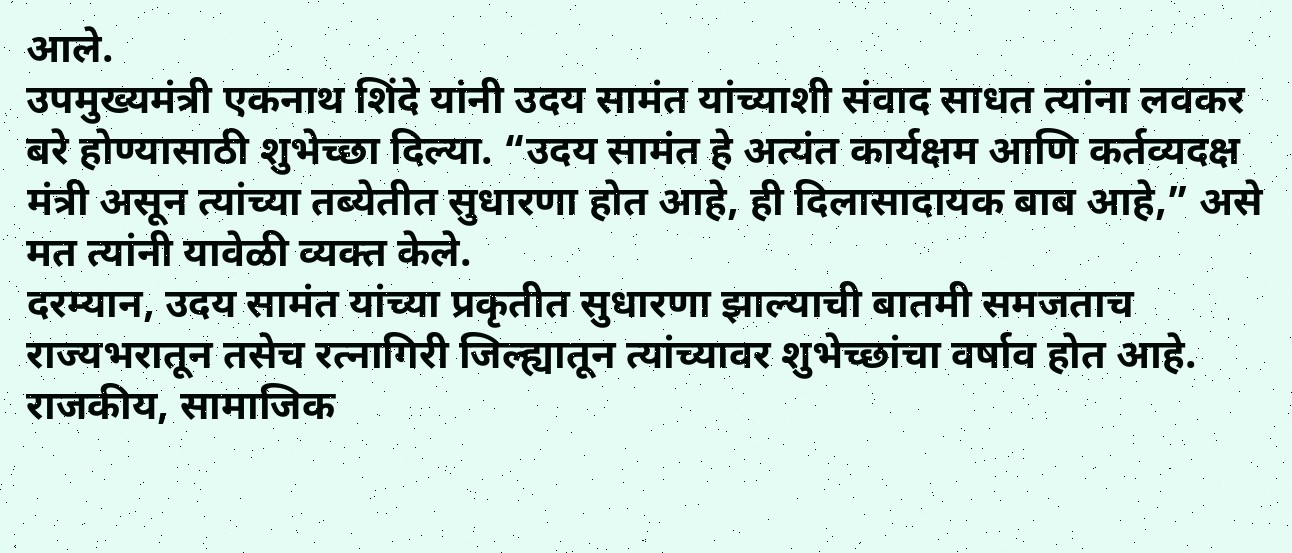आले.
उपमुख्यमंत्री एकनाथ शिंदे यांनी उदय सामंत यांच्याशी संवाद साधत त्यांना लवकर बरे होण्यासाठी शुभेच्छा दिल्या. “उदय सामंत हे अत्यंत कार्यक्षम आणि कर्तव्यदक्ष मंत्री असून त्यांच्या तब्येतीत सुधारणा होत आहे, ही दिलासादायक बाब आहे,” असे मत त्यांनी यावेळी व्यक्त केले.
दरम्यान, उदय सामंत यांच्या प्रकृतीत सुधारणा झाल्याची बातमी समजताच राज्यभरातून तसेच रत्नागिरी जिल्ह्यातून त्यांच्यावर शुभेच्छांचा वर्षाव होत आहे. राजकीय, सामाजिक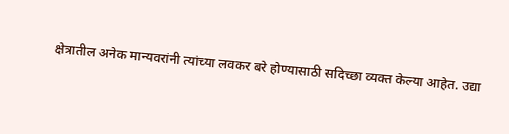क्षेत्रातील अनेक मान्यवरांनी त्यांच्या लवकर बरे होण्यासाठी सदिच्छा व्यक्त केल्या आहेत. उद्या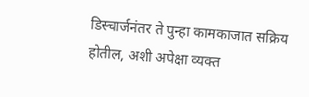डिस्चार्जनंतर ते पुन्हा कामकाजात सक्रिय होतील, अशी अपेक्षा व्यक्त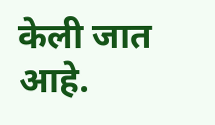केली जात आहे.